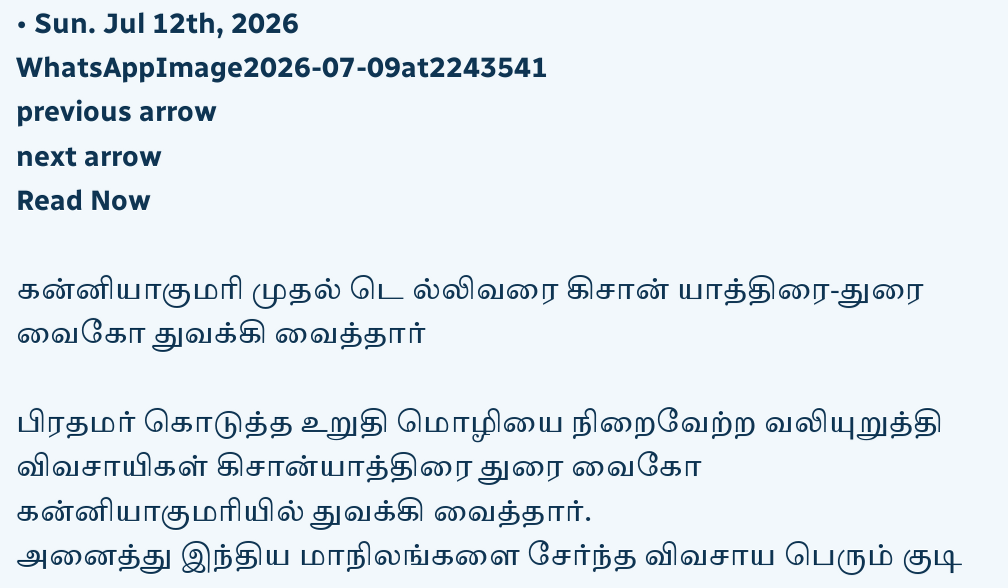• Sun. Jul 12th, 2026
WhatsAppImage2026-07-09at2243541
previous arrow
next arrow
Read Now

கன்னியாகுமரி முதல் டெ ல்லிவரை கிசான் யாத்திரை-துரை வைகோ துவக்கி வைத்தார்

பிரதமர் கொடுத்த உறுதி மொழியை நிறைவேற்ற வலியுறுத்தி விவசாயிகள் கிசான்யாத்திரை துரை வைகோ கன்னியாகுமரியில் துவக்கி வைத்தார்.
அனைத்து இந்திய மாநிலங்களை சேர்ந்த விவசாய பெரும் குடி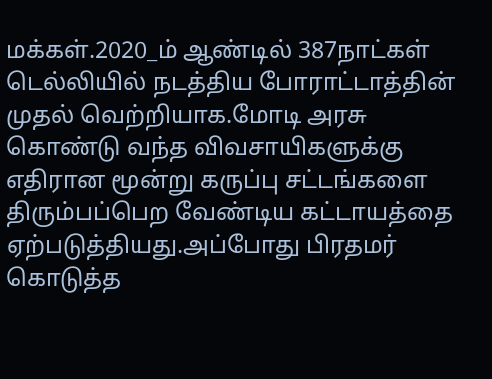மக்கள்.2020_ம் ஆண்டில் 387நாட்கள் டெல்லியில் நடத்திய போராட்டாத்தின் முதல் வெற்றியாக.மோடி அரசு கொண்டு வந்த விவசாயிகளுக்கு எதிரான மூன்று கருப்பு சட்டங்களை திரும்பப்பெற வேண்டிய கட்டாயத்தை ஏற்படுத்தியது.அப்போது பிரதமர் கொடுத்த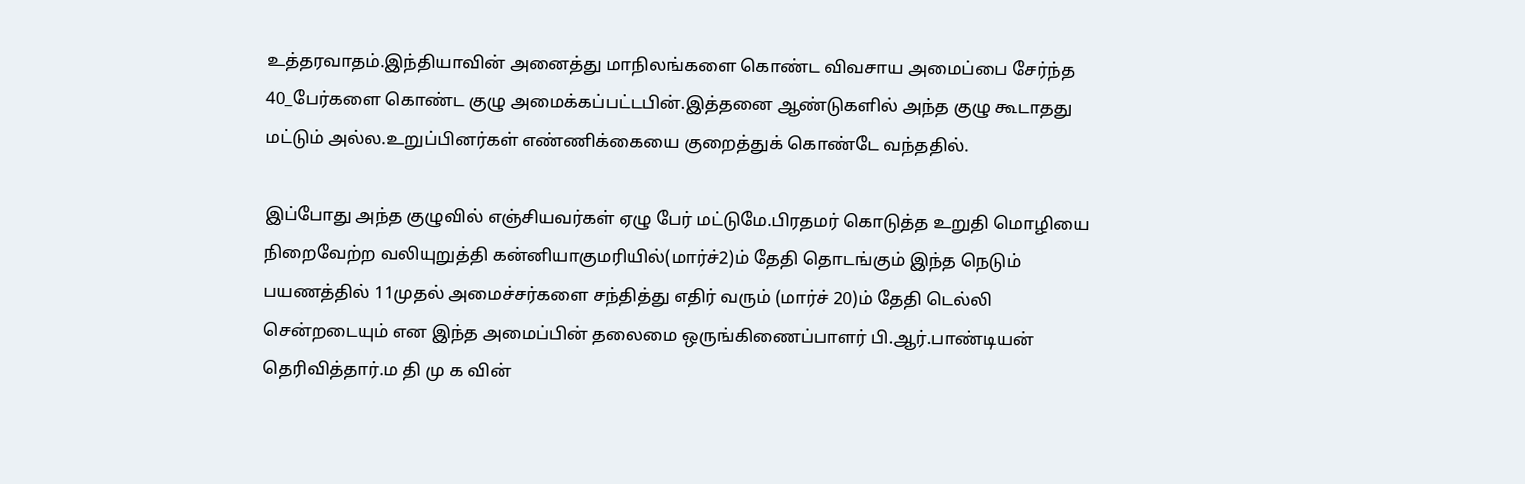உத்தரவாதம்.இந்தியாவின் அனைத்து மாநிலங்களை கொண்ட விவசாய அமைப்பை சேர்ந்த 40_பேர்களை கொண்ட குழு அமைக்கப்பட்டபின்.இத்தனை ஆண்டுகளில் அந்த குழு கூடாதது மட்டும் அல்ல.உறுப்பினர்கள் எண்ணிக்கையை குறைத்துக் கொண்டே வந்ததில்.

இப்போது அந்த குழுவில் எஞ்சியவர்கள் ஏழு பேர் மட்டுமே.பிரதமர் கொடுத்த உறுதி மொழியை நிறைவேற்ற வலியுறுத்தி கன்னியாகுமரியில்(மார்ச்2)ம் தேதி தொடங்கும் இந்த நெடும் பயணத்தில் 11முதல் அமைச்சர்களை சந்தித்து எதிர் வரும் (மார்ச் 20)ம் தேதி டெல்லி சென்றடையும் என இந்த அமைப்பின் தலைமை ஒருங்கிணைப்பாளர் பி.ஆர்.பாண்டியன் தெரிவித்தார்.ம தி மு க வின்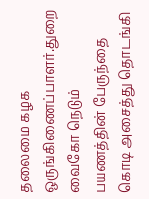தலைமை கழக ஒருங்கிணைப்பாளர்.துறை வைகோ நெடும் பயணத்தின் பேருந்தை கொடி அசைத்து தொடங்கி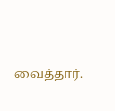வைத்தார்.